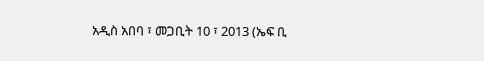አዲስ አበባ ፣ መጋቢት 10 ፣ 2013 (ኤፍ ቢ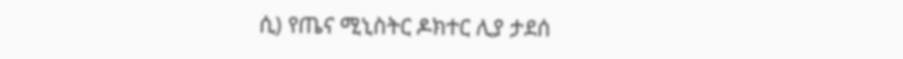ሲ) የጤና ሚኒስትር ዶክተር ሊያ ታደሰ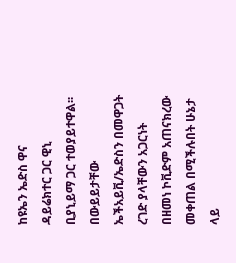ከዩኤን ኤድስ ዋና ዳይሬክተር ጋር ዊኒ ቢያኒይማ ጋር ተወያይተዋል፡፡
በውይይታቸው ኤችአይቪ/ኤድስን በመዋጋት ረገድ ያላቸውን አጋርነት በዘመነ ኮቪድም አጠናክረው መቀጠል በሚችሉበት ሁኔታ ላይ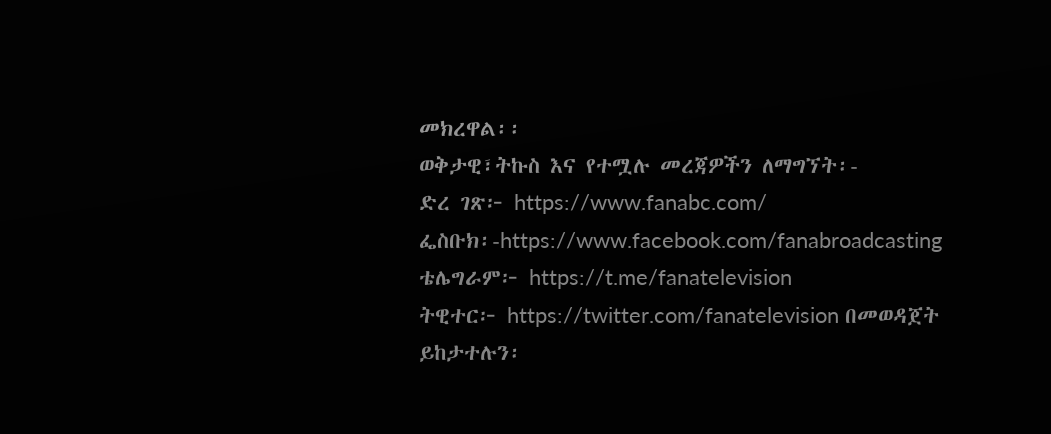መክረዋል፡፡
ወቅታዊ፣ትኩስ እና የተሟሉ መረጃዎችን ለማግኘት፡-
ድረ ገጽ፦ https://www.fanabc.com/
ፌስቡክ፡-https://www.facebook.com/fanabroadcasting
ቴሌግራም፦ https://t.me/fanatelevision
ትዊተር፦ https://twitter.com/fanatelevision በመወዳጀት ይከታተሉን፡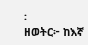፡
ዘወትር፦ ከእኛ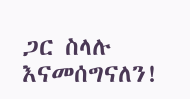ጋር ስላሉ እናመሰግናለን!